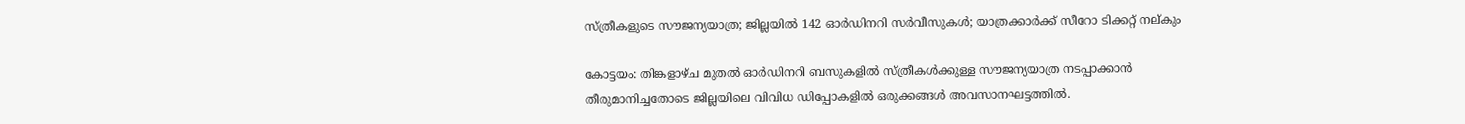സ്ത്രീകളുടെ സൗജന്യയാത്ര; ജില്ലയില്‍ 142 ഓര്‍ഡിനറി സര്‍വീസുകള്‍; യാത്രക്കാര്‍ക്ക് സീറോ ടിക്കറ്റ് നല്കും

കോട്ടയം: തിങ്കളാഴ്ച മുതല്‍ ഓര്‍ഡിനറി ബസുകളില്‍ സ്ത്രീകള്‍ക്കുള്ള സൗജന്യയാത്ര നടപ്പാക്കാന്‍ തീരുമാനിച്ചതോടെ ജില്ലയിലെ വിവിധ ഡിപ്പോകളില്‍ ഒരുക്കങ്ങള്‍ അവസാനഘട്ടത്തില്‍.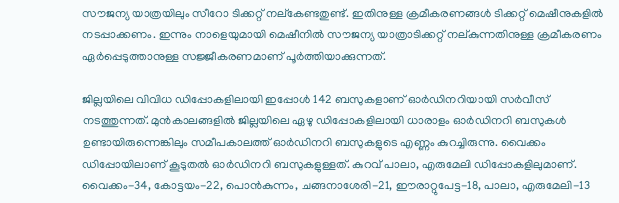സൗജന്യ യാത്രയിലും സീറോ ടിക്കറ്റ് നല്‌കേണ്ടതുണ്ട്. ഇതിനുള്ള ക്രമീകരണങ്ങള്‍ ടിക്കറ്റ് മെഷീനുകളില്‍ നടപ്പാക്കണം. ഇന്നും നാളെയുമായി മെഷീനില്‍ സൗജന്യ യാത്രാടിക്കറ്റ് നല്കുന്നതിനുള്ള ക്രമീകരണം ഏര്‍പ്പെടുത്താനുള്ള സജ്ജീകരണമാണ് പൂര്‍ത്തിയാക്കുന്നത്.

ജില്ലയിലെ വിവിധ ഡിപ്പോകളിലായി ഇപ്പോള്‍ 142 ബസുകളാണ് ഓര്‍ഡിനറിയായി സര്‍വീസ് നടത്തുന്നത്. മുന്‍കാലങ്ങളില്‍ ജില്ലയിലെ ഏഴു ഡിപ്പോകളിലായി ധാരാളം ഓര്‍ഡിനറി ബസുകള്‍ ഉണ്ടായിരുന്നെങ്കിലും സമീപകാലത്ത് ഓര്‍ഡിനറി ബസുകളുടെ എണ്ണം കുറച്ചിരുന്നു. വൈക്കം ഡിപ്പോയിലാണ് കൂടുതല്‍ ഓര്‍ഡിനറി ബസുകളുള്ളത്. കുറവ് പാലാ, എരുമേലി ഡിപ്പോകളിലുമാണ്. വൈക്കം-34, കോട്ടയം-22, പൊന്‍കുന്നം, ചങ്ങനാശേരി-21, ഈരാറ്റുപേട്ട-18, പാലാ, എരുമേലി-13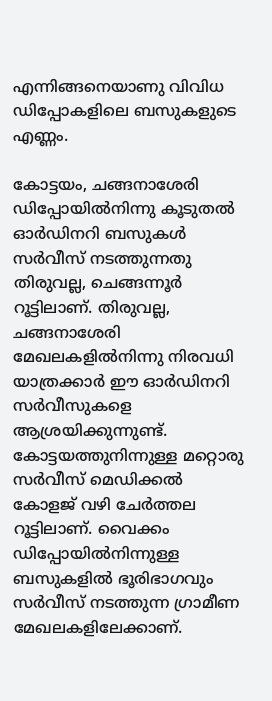എന്നിങ്ങനെയാണു വിവിധ ഡിപ്പോകളിലെ ബസുകളുടെ എണ്ണം.

കോട്ടയം, ചങ്ങനാശേരി ഡിപ്പോയില്‍നിന്നു കൂടുതല്‍ ഓര്‍ഡിനറി ബസുകള്‍ സര്‍വീസ് നടത്തുന്നതു തിരുവല്ല, ചെങ്ങന്നൂര്‍ റൂട്ടിലാണ്. തിരുവല്ല, ചങ്ങനാശേരി മേഖലകളില്‍നിന്നു നിരവധി യാത്രക്കാര്‍ ഈ ഓര്‍ഡിനറി സര്‍വീസുകളെ ആശ്രയിക്കുന്നുണ്ട്. കോട്ടയത്തുനിന്നുള്ള മറ്റൊരു സര്‍വീസ് മെഡിക്കല്‍ കോളജ് വഴി ചേര്‍ത്തല റൂട്ടിലാണ്. വൈക്കം ഡിപ്പോയില്‍നിന്നുള്ള ബസുകളില്‍ ഭൂരിഭാഗവും സര്‍വീസ് നടത്തുന്ന ഗ്രാമീണ മേഖലകളിലേക്കാണ്.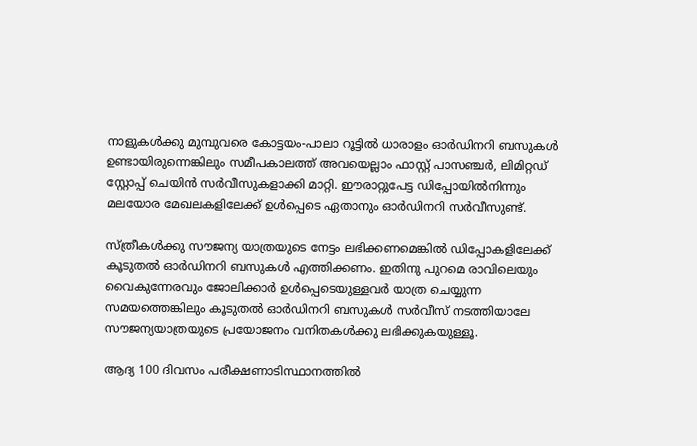നാളുകള്‍ക്കു മുമ്പുവരെ കോട്ടയം-പാലാ റൂട്ടില്‍ ധാരാളം ഓര്‍ഡിനറി ബസുകള്‍ ഉണ്ടായിരുന്നെങ്കിലും സമീപകാലത്ത് അവയെല്ലാം ഫാസ്റ്റ് പാസഞ്ചര്‍, ലിമിറ്റഡ് സ്റ്റോപ്പ് ചെയിന്‍ സര്‍വീസുകളാക്കി മാറ്റി. ഈരാറ്റുപേട്ട ഡിപ്പോയില്‍നിന്നും മലയോര മേഖലകളിലേക്ക് ഉള്‍പ്പെടെ ഏതാനും ഓര്‍ഡിനറി സര്‍വീസുണ്ട്.

സ്ത്രീകള്‍ക്കു സൗജന്യ യാത്രയുടെ നേട്ടം ലഭിക്കണമെങ്കില്‍ ഡിപ്പോകളിലേക്ക് കൂടുതല്‍ ഓര്‍ഡിനറി ബസുകള്‍ എത്തിക്കണം. ഇതിനു പുറമെ രാവിലെയും വൈകുന്നേരവും ജോലിക്കാര്‍ ഉള്‍പ്പെടെയുള്ളവര്‍ യാത്ര ചെയ്യുന്ന സമയത്തെങ്കിലും കൂടുതല്‍ ഓര്‍ഡിനറി ബസുകള്‍ സര്‍വീസ് നടത്തിയാലേ സൗജന്യയാത്രയുടെ പ്രയോജനം വനിതകള്‍ക്കു ലഭിക്കുകയുള്ളൂ.

ആദ്യ 100 ദിവസം പരീക്ഷണാടിസ്ഥാനത്തില്‍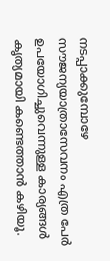നടപ്പാക്കുമ്പോഴേ സൗജന്യയാത്രാസേവനം എത്ര പേര്‍ ഉപയോഗിച്ചുവെന്നുള്ള കാര്യങ്ങള്‍ കൃത്യമായി കണ്ടെത്താന്‍ കഴിയൂ.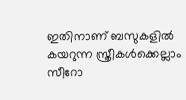ഇതിനാണ് ബസുകളില്‍ കയറുന്ന സ്ത്രീകള്‍ക്കെല്ലാം സീറോ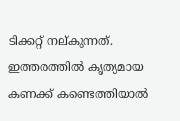ടിക്കറ്റ് നല്കുന്നത്. ഇത്തരത്തില്‍ കൃത്യമായ കണക്ക് കണ്ടെത്തിയാല്‍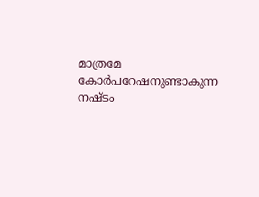മാത്രമേ കോര്‍പറേഷനുണ്ടാകുന്ന നഷ്ടം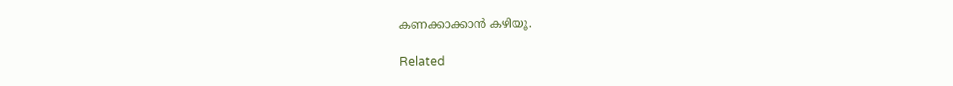കണക്കാക്കാന്‍ കഴിയൂ.

Related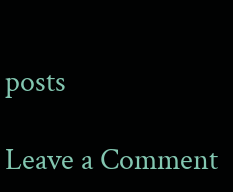posts

Leave a Comment